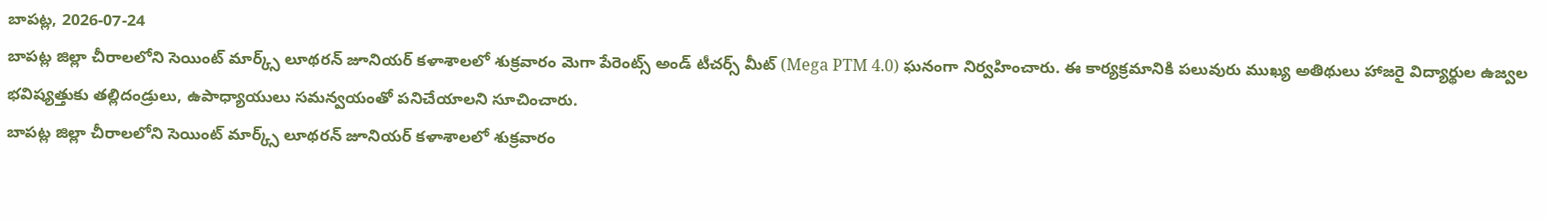బాపట్ల, 2026-07-24
బాపట్ల జిల్లా చీరాలలోని సెయింట్ మార్క్స్ లూథరన్ జూనియర్ కళాశాలలో శుక్రవారం మెగా పేరెంట్స్ అండ్ టీచర్స్ మీట్ (Mega PTM 4.0) ఘనంగా నిర్వహించారు. ఈ కార్యక్రమానికి పలువురు ముఖ్య అతిథులు హాజరై విద్యార్థుల ఉజ్వల భవిష్యత్తుకు తల్లిదండ్రులు, ఉపాధ్యాయులు సమన్వయంతో పనిచేయాలని సూచించారు.
బాపట్ల జిల్లా చీరాలలోని సెయింట్ మార్క్స్ లూథరన్ జూనియర్ కళాశాలలో శుక్రవారం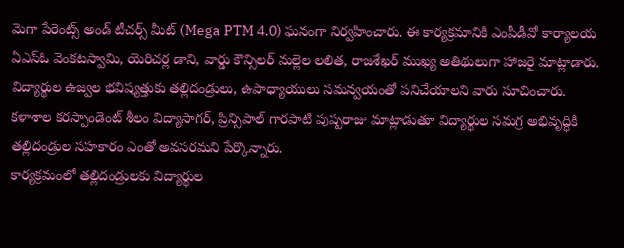మెగా పేరెంట్స్ అండ్ టీచర్స్ మీట్ (Mega PTM 4.0) ఘనంగా నిర్వహించారు. ఈ కార్యక్రమానికి ఎంపీడీవో కార్యాలయ ఏఎస్ఓ వెంకటస్వామి, యెరిచర్ల డాని, వార్డు కౌన్సిలర్ మల్లెల లలిత, రాజశేఖర్ ముఖ్య అతిథులుగా హాజరై మాట్లాడారు.
విద్యార్థుల ఉజ్వల భవిష్యత్తుకు తల్లిదండ్రులు, ఉపాధ్యాయులు సమన్వయంతో పనిచేయాలని వారు సూచించారు. కళాశాల కరస్పాండెంట్ శీలం విద్యాసాగర్, ప్రిన్సిపాల్ గారపాటి పుష్పరాజు మాట్లాడుతూ విద్యార్థుల సమగ్ర అభివృద్ధికి తల్లిదండ్రుల సహకారం ఎంతో అవసరమని పేర్కొన్నారు.
కార్యక్రమంలో తల్లిదండ్రులకు విద్యార్థుల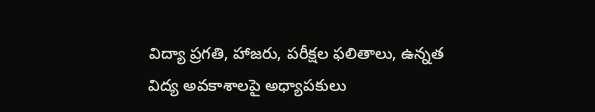విద్యా ప్రగతి, హాజరు, పరీక్షల ఫలితాలు, ఉన్నత విద్య అవకాశాలపై అధ్యాపకులు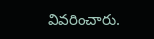వివరించారు.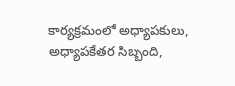కార్యక్రమంలో అధ్యాపకులు, అధ్యాపకేతర సిబ్బంది,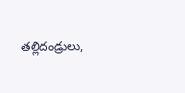తల్లిదండ్రులు,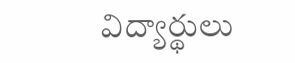విద్యార్థులు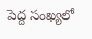పెద్ద సంఖ్యలో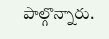పాల్గొన్నారు.